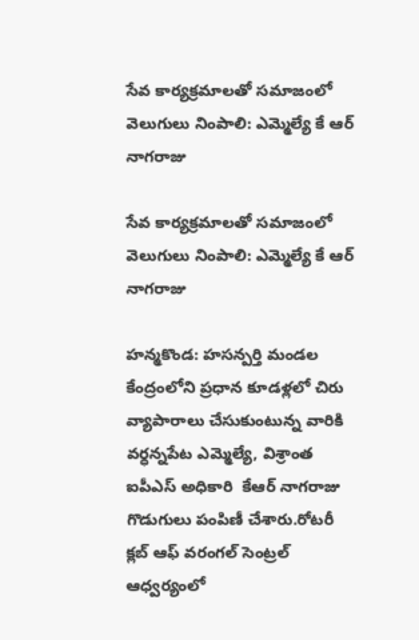సేవ కార్యక్రమాలతో సమాజంలో వెలుగులు నింపాలి: ఎమ్మెల్యే కే ఆర్ నాగరాజు

సేవ కార్యక్రమాలతో సమాజంలో వెలుగులు నింపాలి: ఎమ్మెల్యే కే ఆర్  నాగరాజు

హన్మకొండ: హసన్పర్తి మండల కేంద్రంలోని ప్రధాన కూడళ్లలో చిరు వ్యాపారాలు చేసుకుంటున్న వారికి వర్ధన్నపేట ఎమ్మెల్యే, విశ్రాంత ఐపీఎస్ అధికారి  కేఆర్ నాగరాజు  గొడుగులు పంపిణీ చేశారు.రోటరీ క్లబ్ ఆఫ్ వరంగల్ సెంట్రల్ ఆధ్వర్యంలో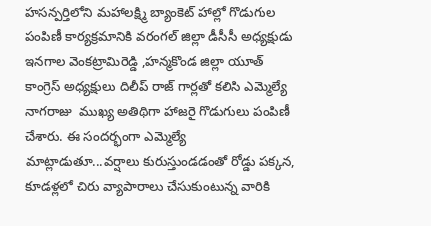హసన్పర్తిలోని మహాలక్ష్మి బ్యాంకెట్ హాల్లో గొడుగుల పంపిణీ కార్యక్రమానికి వరంగల్ జిల్లా డీసీసీ అధ్యక్షుడు ఇనగాల వెంకట్రామిరెడ్డి ,హన్మకొండ జిల్లా యూత్ కాంగ్రెస్ అధ్యక్షులు దిలీప్ రాజ్ గార్లతో కలిసి ఎమ్మెల్యే నాగరాజు  ముఖ్య అతిథిగా హాజరై గొడుగులు పంపిణీ చేశారు. ఈ సందర్భంగా ఎమ్మెల్యే  మాట్లాడుతూ...వర్షాలు కురుస్తుండడంతో రోడ్డు పక్కన, కూడళ్లలో చిరు వ్యాపారాలు చేసుకుంటున్న వారికి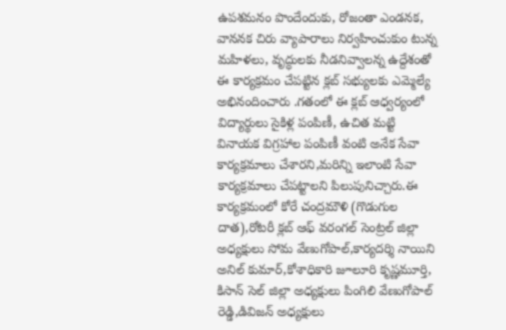ఉపశమనం పొందేందుకు, రోజంతా ఎండనక, వాననక చిరు వ్యాపారాలు నిర్వహించుకుం టున్న మహిళలు, వృద్ధులకు నీడనివ్వాలన్న ఉద్దేశంతో ఈ కార్యక్రమం చేపట్టిన క్లబ్ సభ్యులకు ఎమ్మెల్యే  అభినందించారు .గతంలో ఈ క్లబ్ ఆధ్వర్యంలో విద్యార్థులు సైకిళ్ల పంపిణీ, ఉచిత మట్టి వినాయక విగ్రహాల పంపిణీ వంటి అనేక సేవా కార్యక్రమాలు చేశారని,మరిన్ని ఇలాంటి సేవా కార్యక్రమాలు చేపట్టాలని పిలుపునిచ్చారు.ఈ కార్యక్రమంలో కోరే చంద్రమౌళి (గొడుగుల దాత),రోటరీ క్లబ్ ఆఫ్ వరంగల్ సెంట్రల్ జిల్లా అధ్యక్షులు సోమ వేణుగోపాల్,కార్యదర్శి నాయిని అనిల్ కుమార్,కోశాధికారి జూలూరి కృష్ణమూర్తి, కిసాన్ సెల్ జిల్లా అధ్యక్షులు పింగిలి వేణుగోపాల్ రెడ్డి,డివిజన్ అధ్యక్షులు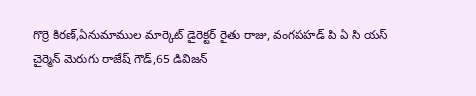గొర్రె కిరణ్,ఏనుమాముల మార్కెట్ డైరెక్టర్ రైతు రాజు, వంగపహడ్ పి ఏ సి యస్  చైర్మెన్ మెరుగు రాజేష్ గౌడ్,65 డివిజన్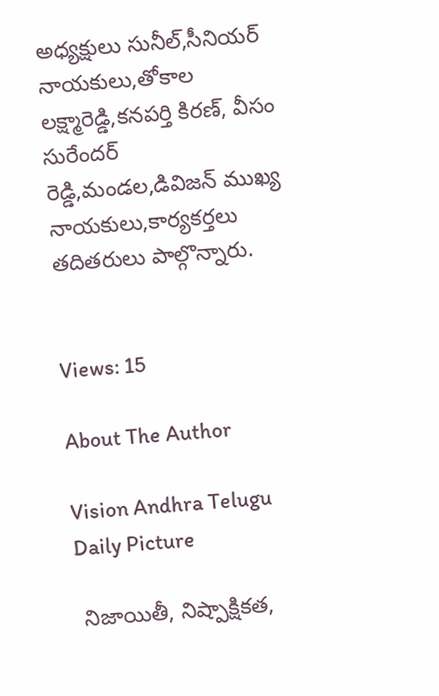అధ్యక్షులు సునీల్,సీనియర్ నాయకులు,తోకాల లక్ష్మారెడ్డి,కనపర్తి కిరణ్, వీసం సురేందర్ రెడ్డి,మండల,డివిజన్ ముఖ్య నాయకులు,కార్యకర్తలు తదితరులు పాల్గొన్నారు.


Views: 15

About The Author

Vision Andhra Telugu Daily Picture

 నిజాయితీ, నిష్పాక్షికత,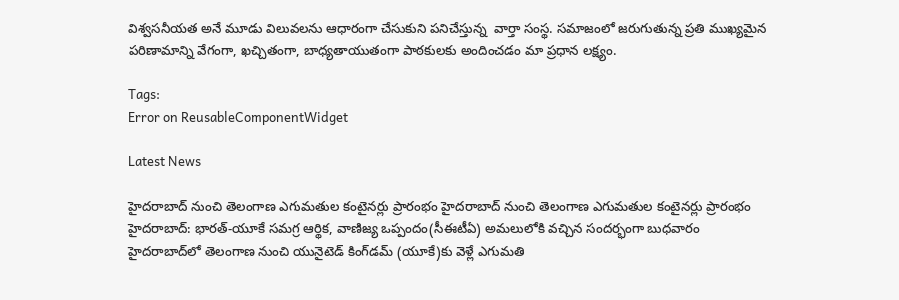విశ్వసనీయత అనే మూడు విలువలను ఆధారంగా చేసుకుని పనిచేస్తున్న  వార్తా సంస్థ. సమాజంలో జరుగుతున్న ప్రతి ముఖ్యమైన పరిణామాన్ని వేగంగా, ఖచ్చితంగా, బాధ్యతాయుతంగా పాఠకులకు అందించడం మా ప్రధాన లక్ష్యం.

Tags:
Error on ReusableComponentWidget

Latest News

హైదరాబాద్ నుంచి తెలంగాణ ఎగుమతుల కంటైనర్లు ప్రారంభం హైదరాబాద్ నుంచి తెలంగాణ ఎగుమతుల కంటైనర్లు ప్రారంభం
హైదరాబాద్‌: భారత్-యూకే సమగ్ర ఆర్థిక, వాణిజ్య ఒప్పందం(సీఈటీఏ) అమలులోకి వచ్చిన సందర్భంగా బుధవారం హైదరాబాద్‌లో తెలంగాణ నుంచి యునైటెడ్ కింగ్‌డమ్‌ (యూకే)కు వెళ్లే ఎగుమతి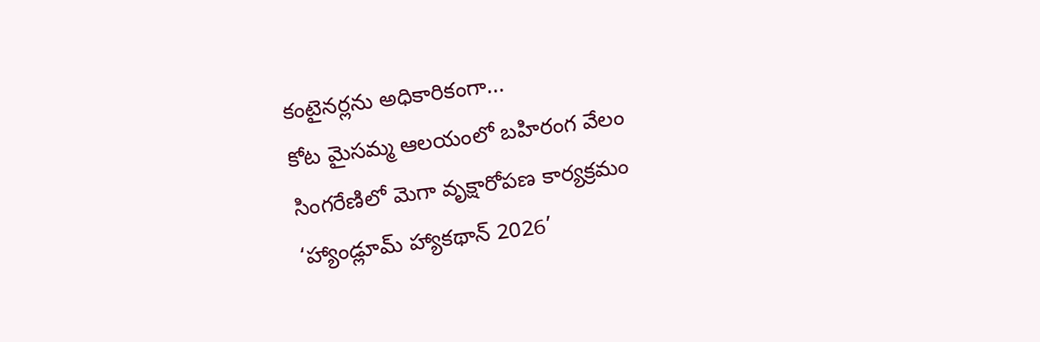కంటైనర్లను అధికారికంగా...
కోట మైసమ్మ ఆలయంలో బహిరంగ వేలం
సింగరేణిలో మెగా వృక్షారోపణ కార్యక్రమం
‘హ్యాండ్లూమ్ హ్యాకథాన్ 2026’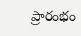ప్రారంభం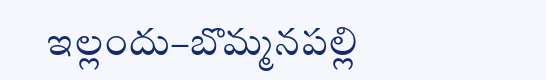ఇల్లందు–బొమ్మనపల్లి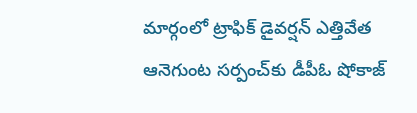మార్గంలో ట్రాఫిక్ డైవర్షన్ ఎత్తివేత
ఆనెగుంట సర్పంచ్‌కు డీపీఓ షోకాజ్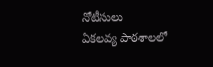నోటీసులు
ఏకలవ్య పాఠశాలలో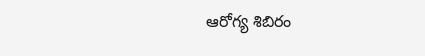ఆరోగ్య శిబిరం